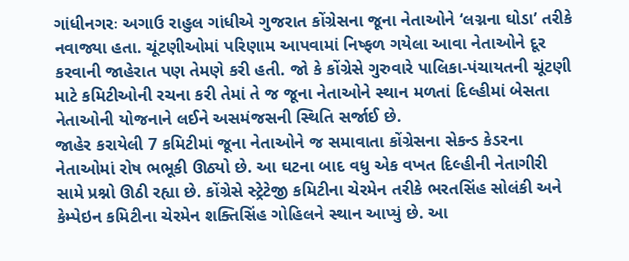ગાંધીનગરઃ અગાઉ રાહુલ ગાંધીએ ગુજરાત કોંગ્રેસના જૂના નેતાઓને ‘લગ્નના ઘોડા’ તરીકે નવાજ્યા હતા. ચૂંટણીઓમાં પરિણામ આપવામાં નિષ્ફળ ગયેલા આવા નેતાઓને દૂર કરવાની જાહેરાત પણ તેમણે કરી હતી. જો કે કોંગ્રેસે ગુરુવારે પાલિકા-પંચાયતની ચૂંટણી માટે કમિટીઓની રચના કરી તેમાં તે જ જૂના નેતાઓને સ્થાન મળતાં દિલ્હીમાં બેસતા નેતાઓની યોજનાને લઈને અસમંજસની સ્થિતિ સર્જાઈ છે.
જાહેર કરાયેલી 7 કમિટીમાં જૂના નેતાઓને જ સમાવાતા કોંગ્રેસના સેકન્ડ કેડરના નેતાઓમાં રોષ ભભૂકી ઊઠ્યો છે. આ ઘટના બાદ વધુ એક વખત દિલ્હીની નેતાગીરી સામે પ્રશ્નો ઊઠી રહ્યા છે. કોંગ્રેસે સ્ટ્રેટેજી કમિટીના ચેરમેન તરીકે ભરતસિંહ સોલંકી અને કેમ્પેઇન કમિટીના ચેરમેન શક્તિસિંહ ગોહિલને સ્થાન આપ્યું છે. આ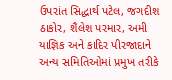ઉપરાંત સિદ્ધાર્થ પટેલ, જગદીશ ઠાકોર, શૈલેશ પરમાર, અમી યાજ્ઞિક અને કાદિર પીરજાદાને અન્ય સમિતિઓમાં પ્રમુખ તરીકે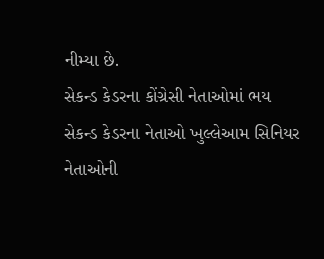નીમ્યા છે.
સેકન્ડ કેડરના કોંગ્રેસી નેતાઓમાં ભય
સેકન્ડ કેડરના નેતાઓ ખુલ્લેઆમ સિનિયર નેતાઓની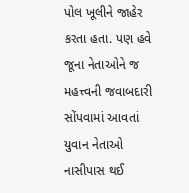પોલ ખૂલીને જાહેર કરતા હતા. પણ હવે જૂના નેતાઓને જ મહત્ત્વની જવાબદારી સોંપવામાં આવતાં યુવાન નેતાઓ નાસીપાસ થઈ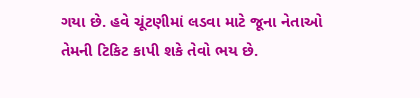ગયા છે. હવે ચૂંટણીમાં લડવા માટે જૂના નેતાઓ તેમની ટિકિટ કાપી શકે તેવો ભય છે.